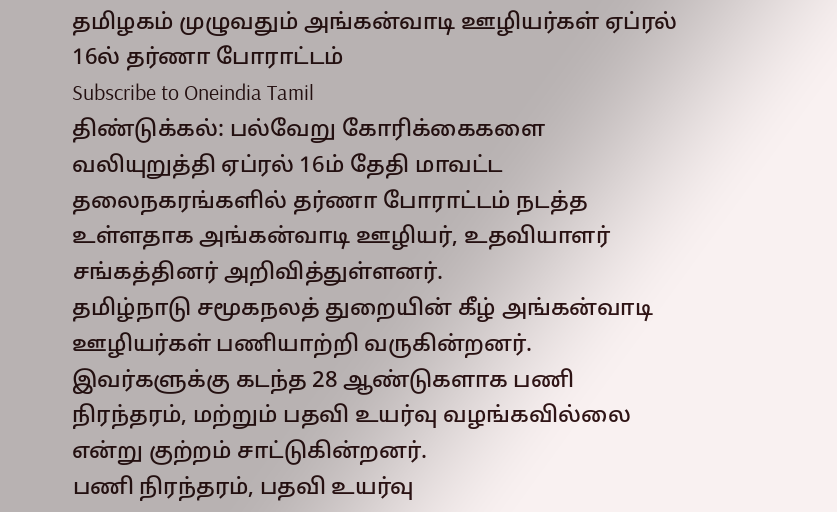தமிழகம் முழுவதும் அங்கன்வாடி ஊழியர்கள் ஏப்ரல் 16ல் தர்ணா போராட்டம்
Subscribe to Oneindia Tamil
திண்டுக்கல்: பல்வேறு கோரிக்கைகளை வலியுறுத்தி ஏப்ரல் 16ம் தேதி மாவட்ட தலைநகரங்களில் தர்ணா போராட்டம் நடத்த உள்ளதாக அங்கன்வாடி ஊழியர், உதவியாளர் சங்கத்தினர் அறிவித்துள்ளனர்.
தமிழ்நாடு சமூகநலத் துறையின் கீழ் அங்கன்வாடி ஊழியர்கள் பணியாற்றி வருகின்றனர். இவர்களுக்கு கடந்த 28 ஆண்டுகளாக பணி நிரந்தரம், மற்றும் பதவி உயர்வு வழங்கவில்லை என்று குற்றம் சாட்டுகின்றனர்.
பணி நிரந்தரம், பதவி உயர்வு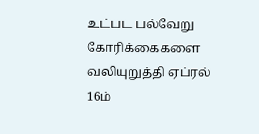உட்பட பல்வேறு கோரிக்கைகளை வலியுறுத்தி ஏப்ரல் 16ம்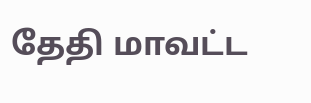தேதி மாவட்ட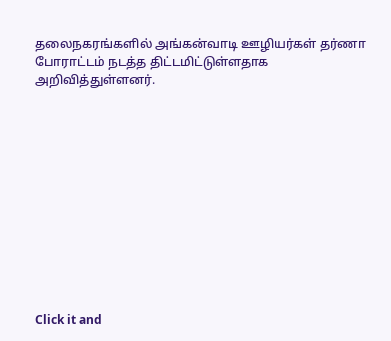தலைநகரங்களில் அங்கன்வாடி ஊழியர்கள் தர்ணா போராட்டம் நடத்த திட்டமிட்டுள்ளதாக அறிவித்துள்ளனர்.












Click it and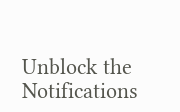Unblock the Notifications